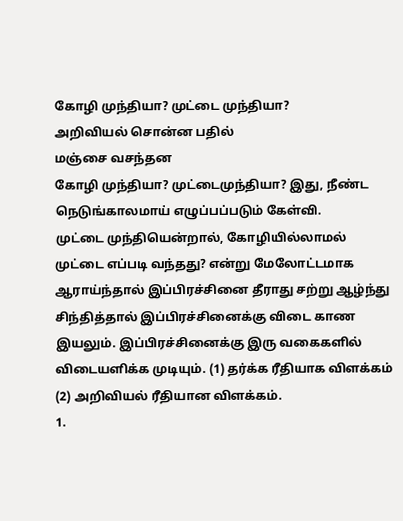கோழி முந்தியா? முட்டை முந்தியா?
அறிவியல் சொன்ன பதில்
மஞ்சை வசந்தன
கோழி முந்தியா? முட்டைமுந்தியா? இது, நீண்ட நெடுங்காலமாய் எழுப்பப்படும் கேள்வி.
முட்டை முந்தியென்றால், கோழியில்லாமல் முட்டை எப்படி வந்தது? என்று மேலோட்டமாக ஆராய்ந்தால் இப்பிரச்சினை தீராது சற்று ஆழ்ந்து சிந்தித்தால் இப்பிரச்சினைக்கு விடை காண இயலும். இப்பிரச்சினைக்கு இரு வகைகளில் விடையளிக்க முடியும். (1) தர்க்க ரீதியாக விளக்கம் (2) அறிவியல் ரீதியான விளக்கம்.
1.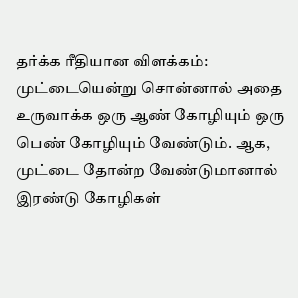தர்க்க ரீதியான விளக்கம்:
முட்டையென்று சொன்னால் அதை உருவாக்க ஒரு ஆண் கோழியும் ஒரு பெண் கோழியும் வேண்டும். ஆக, முட்டை தோன்ற வேண்டுமானால் இரண்டு கோழிகள்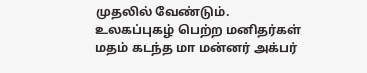முதலில் வேண்டும்.
உலகப்புகழ் பெற்ற மனிதர்கள்
மதம் கடந்த மா மன்னர் அக்பர்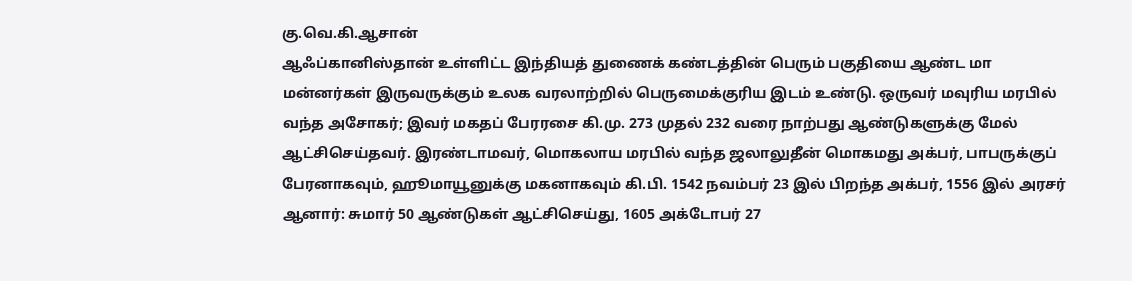கு.வெ.கி.ஆசான்
ஆஃப்கானிஸ்தான் உள்ளிட்ட இந்தியத் துணைக் கண்டத்தின் பெரும் பகுதியை ஆண்ட மா மன்னர்கள் இருவருக்கும் உலக வரலாற்றில் பெருமைக்குரிய இடம் உண்டு. ஒருவர் மவுரிய மரபில் வந்த அசோகர்; இவர் மகதப் பேரரசை கி.மு. 273 முதல் 232 வரை நாற்பது ஆண்டுகளுக்கு மேல் ஆட்சிசெய்தவர். இரண்டாமவர், மொகலாய மரபில் வந்த ஜலாலுதீன் மொகமது அக்பர், பாபருக்குப் பேரனாகவும், ஹூமாயூனுக்கு மகனாகவும் கி.பி. 1542 நவம்பர் 23 இல் பிறந்த அக்பர், 1556 இல் அரசர் ஆனார்: சுமார் 50 ஆண்டுகள் ஆட்சிசெய்து, 1605 அக்டோபர் 27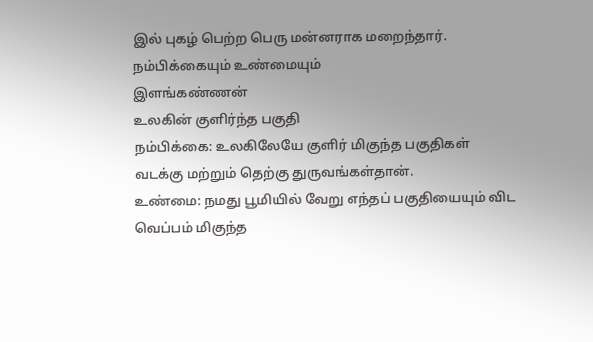இல் புகழ் பெற்ற பெரு மன்னராக மறைந்தார்.
நம்பிக்கையும் உண்மையும்
இளங்கண்ணன்
உலகின் குளிர்ந்த பகுதி
நம்பிக்கை: உலகிலேயே குளிர் மிகுந்த பகுதிகள் வடக்கு மற்றும் தெற்கு துருவங்கள்தான்.
உண்மை: நமது பூமியில் வேறு எந்தப் பகுதியையும் விட வெப்பம் மிகுந்த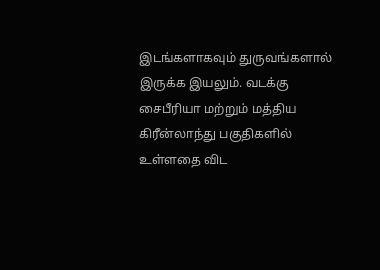இடங்களாகவும் துருவங்களால் இருக்க இயலும். வடக்கு சைபீரியா மற்றும் மத்திய கிரீன்லாந்து பகுதிகளில் உள்ளதை விட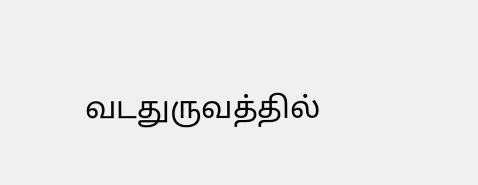வடதுருவத்தில்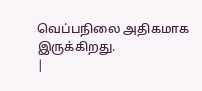வெப்பநிலை அதிகமாக இருக்கிறது.
|